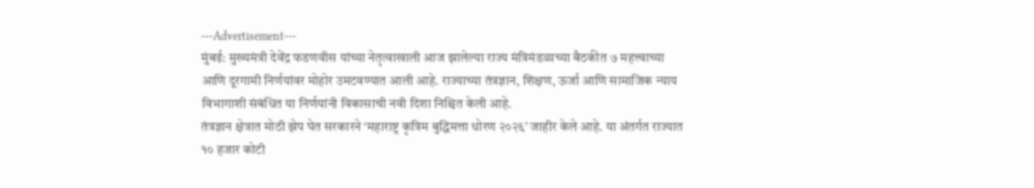---Advertisement---
मुंबई: मुख्यमंत्री देवेंद्र फडणवीस यांच्या नेतृत्वाखाली आज झालेल्या राज्य मंत्रिमंडळाच्या बैठकीत ७ महत्त्वाच्या आणि दूरगामी निर्णयांवर मोहोर उमटवण्यात आली आहे. राज्याच्या तंत्रज्ञान, शिक्षण, ऊर्जा आणि सामाजिक न्याय विभागाशी संबंधित या निर्णयांनी विकासाची नवी दिशा निश्चित केली आहे.
तंत्रज्ञान क्षेत्रात मोठी झेप घेत सरकारने ‘महाराष्ट्र कृत्रिम बुद्धिमत्ता धोरण २०२६’ जाहीर केले आहे. या अंतर्गत राज्यात १० हजार कोटी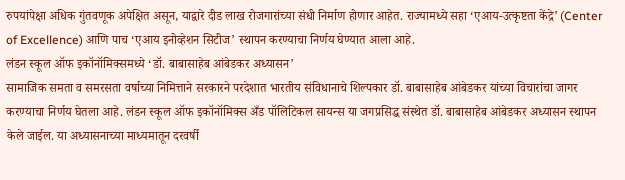रुपयांपेक्षा अधिक गुंतवणूक अपेक्षित असून, याद्वारे दीड लाख रोजगारांच्या संधी निर्माण होणार आहेत. राज्यामध्ये सहा ‘एआय-उत्कृष्टता केंद्रे’ (Center of Excellence) आणि पाच ‘एआय इनोव्हेशन सिटीज’ स्थापन करण्याचा निर्णय घेण्यात आला आहे.
लंडन स्कूल ऑफ इकॉनॉमिक्समध्ये ‘डॉ. बाबासाहेब आंबेडकर अध्यासन’
सामाजिक समता व समरसता वर्षाच्या निमित्ताने सरकारने परदेशात भारतीय संविधानाचे शिल्पकार डॉ. बाबासाहेब आंबेडकर यांच्या विचारांचा जागर करण्याचा निर्णय घेतला आहे. लंडन स्कूल ऑफ इकॉनॉमिक्स अँड पॉलिटिकल सायन्स या जगप्रसिद्ध संस्थेत डॉ. बाबासाहेब आंबेडकर अध्यासन स्थापन केले जाईल. या अध्यासनाच्या माध्यमातून दरवर्षी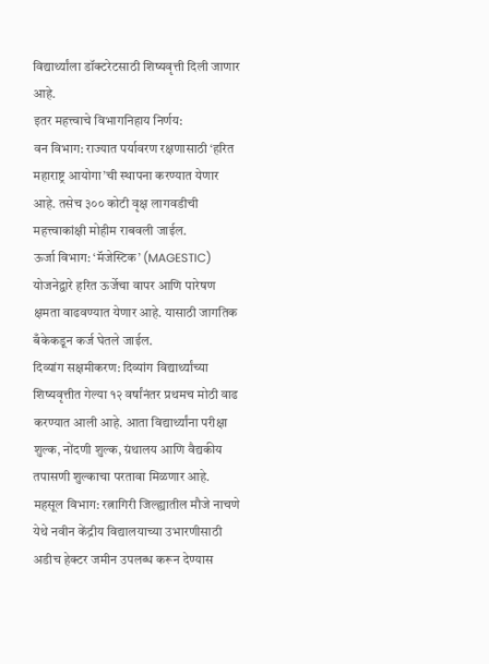विद्यार्थ्यांला डॉक्टरेटसाठी शिष्यवृत्ती दिली जाणार आहे.
इतर महत्त्वाचे विभागनिहाय निर्णय:
वन विभाग: राज्यात पर्यावरण रक्षणासाठी ‘हरित महाराष्ट्र आयोगा’ची स्थापना करण्यात येणार आहे. तसेच ३०० कोटी वृक्ष लागवडीची महत्त्वाकांक्षी मोहीम राबवली जाईल.
ऊर्जा विभाग: ‘मॅजेस्टिक’ (MAGESTIC) योजनेद्वारे हरित ऊर्जेचा वापर आणि पारेषण क्षमता वाढवण्यात येणार आहे. यासाठी जागतिक बँकेकडून कर्ज घेतले जाईल.
दिव्यांग सक्षमीकरण: दिव्यांग विद्यार्थ्यांच्या शिष्यवृत्तीत गेल्या १२ वर्षांनंतर प्रथमच मोठी वाढ करण्यात आली आहे. आता विद्यार्थ्यांना परीक्षा शुल्क, नोंदणी शुल्क, ग्रंथालय आणि वैद्यकीय तपासणी शुल्काचा परतावा मिळणार आहे.
महसूल विभाग: रत्नागिरी जिल्ह्यातील मौजे नाचणे येथे नवीन केंद्रीय विद्यालयाच्या उभारणीसाठी अडीच हेक्टर जमीन उपलब्ध करून देण्यास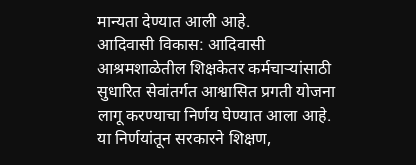मान्यता देण्यात आली आहे.
आदिवासी विकास: आदिवासी आश्रमशाळेतील शिक्षकेतर कर्मचाऱ्यांसाठी सुधारित सेवांतर्गत आश्वासित प्रगती योजना लागू करण्याचा निर्णय घेण्यात आला आहे.
या निर्णयांतून सरकारने शिक्षण,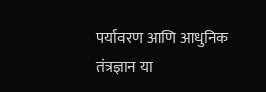पर्यावरण आणि आधुनिक तंत्रज्ञान या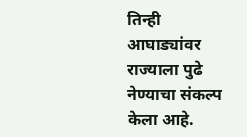तिन्ही आघाड्यांवर राज्याला पुढे नेण्याचा संकल्प केला आहे.